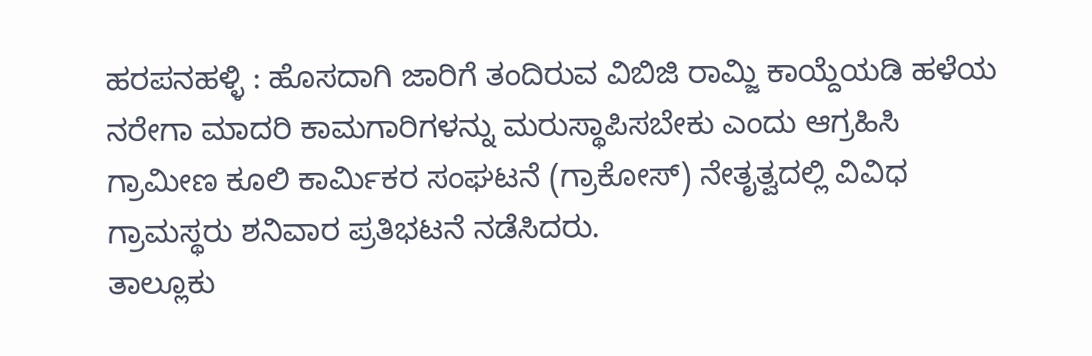ಹರಪನಹಳ್ಳಿ : ಹೊಸದಾಗಿ ಜಾರಿಗೆ ತಂದಿರುವ ವಿಬಿಜಿ ರಾಮ್ಜಿ ಕಾಯ್ದೆಯಡಿ ಹಳೆಯ ನರೇಗಾ ಮಾದರಿ ಕಾಮಗಾರಿಗಳನ್ನು ಮರುಸ್ಥಾಪಿಸಬೇಕು ಎಂದು ಆಗ್ರಹಿಸಿ ಗ್ರಾಮೀಣ ಕೂಲಿ ಕಾರ್ಮಿಕರ ಸಂಘಟನೆ (ಗ್ರಾಕೋಸ್) ನೇತೃತ್ವದಲ್ಲಿ ವಿವಿಧ ಗ್ರಾಮಸ್ಥರು ಶನಿವಾರ ಪ್ರತಿಭಟನೆ ನಡೆಸಿದರು.
ತಾಲ್ಲೂಕು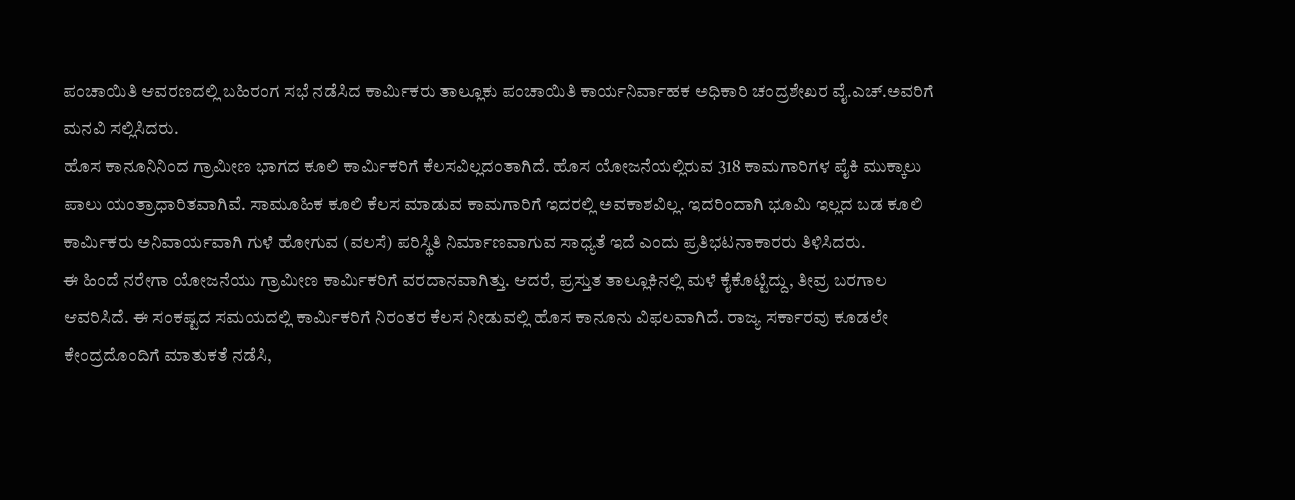ಪಂಚಾಯಿತಿ ಆವರಣದಲ್ಲಿ ಬಹಿರಂಗ ಸಭೆ ನಡೆಸಿದ ಕಾರ್ಮಿಕರು ತಾಲ್ಲೂಕು ಪಂಚಾಯಿತಿ ಕಾರ್ಯನಿರ್ವಾಹಕ ಅಧಿಕಾರಿ ಚಂದ್ರಶೇಖರ ವೈ.ಎಚ್.ಅವರಿಗೆ ಮನವಿ ಸಲ್ಲಿಸಿದರು.
ಹೊಸ ಕಾನೂನಿನಿಂದ ಗ್ರಾಮೀಣ ಭಾಗದ ಕೂಲಿ ಕಾರ್ಮಿಕರಿಗೆ ಕೆಲಸವಿಲ್ಲದಂತಾಗಿದೆ. ಹೊಸ ಯೋಜನೆಯಲ್ಲಿರುವ 318 ಕಾಮಗಾರಿಗಳ ಪೈಕಿ ಮುಕ್ಕಾಲು ಪಾಲು ಯಂತ್ರಾಧಾರಿತವಾಗಿವೆ. ಸಾಮೂಹಿಕ ಕೂಲಿ ಕೆಲಸ ಮಾಡುವ ಕಾಮಗಾರಿಗೆ ಇದರಲ್ಲಿ ಅವಕಾಶವಿಲ್ಲ. ಇದರಿಂದಾಗಿ ಭೂಮಿ ಇಲ್ಲದ ಬಡ ಕೂಲಿ ಕಾರ್ಮಿಕರು ಅನಿವಾರ್ಯವಾಗಿ ಗುಳೆ ಹೋಗುವ (ವಲಸೆ) ಪರಿಸ್ಥಿತಿ ನಿರ್ಮಾಣವಾಗುವ ಸಾಧ್ಯತೆ ಇದೆ ಎಂದು ಪ್ರತಿಭಟನಾಕಾರರು ತಿಳಿಸಿದರು.
ಈ ಹಿಂದೆ ನರೇಗಾ ಯೋಜನೆಯು ಗ್ರಾಮೀಣ ಕಾರ್ಮಿಕರಿಗೆ ವರದಾನವಾಗಿತ್ತು. ಆದರೆ, ಪ್ರಸ್ತುತ ತಾಲ್ಲೂಕಿನಲ್ಲಿ ಮಳೆ ಕೈಕೊಟ್ಟಿದ್ದು, ತೀವ್ರ ಬರಗಾಲ ಆವರಿಸಿದೆ. ಈ ಸಂಕಷ್ಟದ ಸಮಯದಲ್ಲಿ ಕಾರ್ಮಿಕರಿಗೆ ನಿರಂತರ ಕೆಲಸ ನೀಡುವಲ್ಲಿ ಹೊಸ ಕಾನೂನು ವಿಫಲವಾಗಿದೆ. ರಾಜ್ಯ ಸರ್ಕಾರವು ಕೂಡಲೇ ಕೇಂದ್ರದೊಂದಿಗೆ ಮಾತುಕತೆ ನಡೆಸಿ,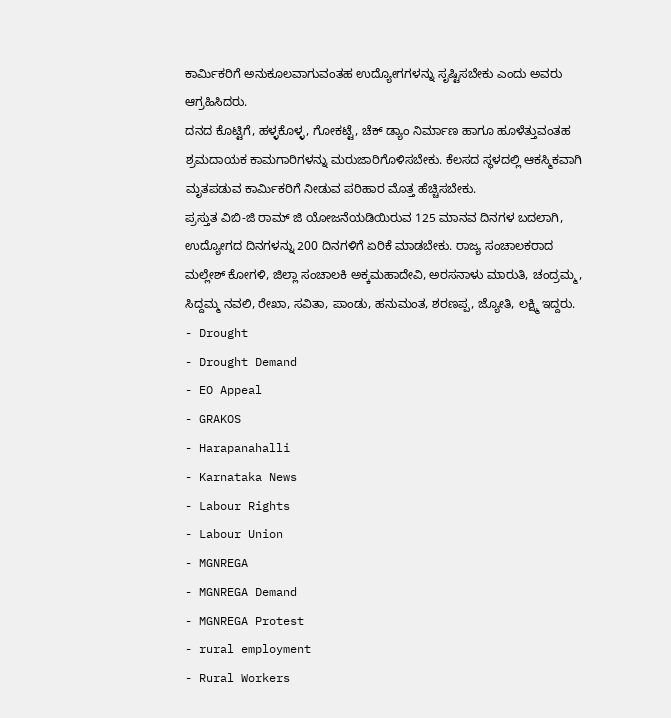ಕಾರ್ಮಿಕರಿಗೆ ಅನುಕೂಲವಾಗುವಂತಹ ಉದ್ಯೋಗಗಳನ್ನು ಸೃಷ್ಟಿಸಬೇಕು ಎಂದು ಅವರು ಆಗ್ರಹಿಸಿದರು.
ದನದ ಕೊಟ್ಟಿಗೆ, ಹಳ್ಳಕೊಳ್ಳ, ಗೋಕಟ್ಟೆ, ಚೆಕ್ ಡ್ಯಾಂ ನಿರ್ಮಾಣ ಹಾಗೂ ಹೂಳೆತ್ತುವಂತಹ ಶ್ರಮದಾಯಕ ಕಾಮಗಾರಿಗಳನ್ನು ಮರುಜಾರಿಗೊಳಿಸಬೇಕು. ಕೆಲಸದ ಸ್ಥಳದಲ್ಲಿ ಆಕಸ್ಮಿಕವಾಗಿ ಮೃತಪಡುವ ಕಾರ್ಮಿಕರಿಗೆ ನೀಡುವ ಪರಿಹಾರ ಮೊತ್ತ ಹೆಚ್ಚಿಸಬೇಕು.
ಪ್ರಸ್ತುತ ವಿಬಿ-ಜಿ ರಾಮ್ ಜಿ ಯೋಜನೆಯಡಿಯಿರುವ 125 ಮಾನವ ದಿನಗಳ ಬದಲಾಗಿ, ಉದ್ಯೋಗದ ದಿನಗಳನ್ನು 200 ದಿನಗಳಿಗೆ ಏರಿಕೆ ಮಾಡಬೇಕು. ರಾಜ್ಯ ಸಂಚಾಲಕರಾದ ಮಲ್ಲೇಶ್ ಕೋಗಳಿ, ಜಿಲ್ಲಾ ಸಂಚಾಲಕಿ ಅಕ್ಕಮಹಾದೇವಿ, ಅರಸನಾಳು ಮಾರುತಿ, ಚಂದ್ರಮ್ಮ, ಸಿದ್ದಮ್ಮ ನವಲಿ, ರೇಖಾ, ಸವಿತಾ, ಪಾಂಡು, ಹನುಮಂತ, ಶರಣಪ್ಪ, ಜ್ಯೋತಿ, ಲಕ್ಷ್ಮಿ ಇದ್ದರು.
- Drought
- Drought Demand
- EO Appeal
- GRAKOS
- Harapanahalli
- Karnataka News
- Labour Rights
- Labour Union
- MGNREGA
- MGNREGA Demand
- MGNREGA Protest
- rural employment
- Rural Workers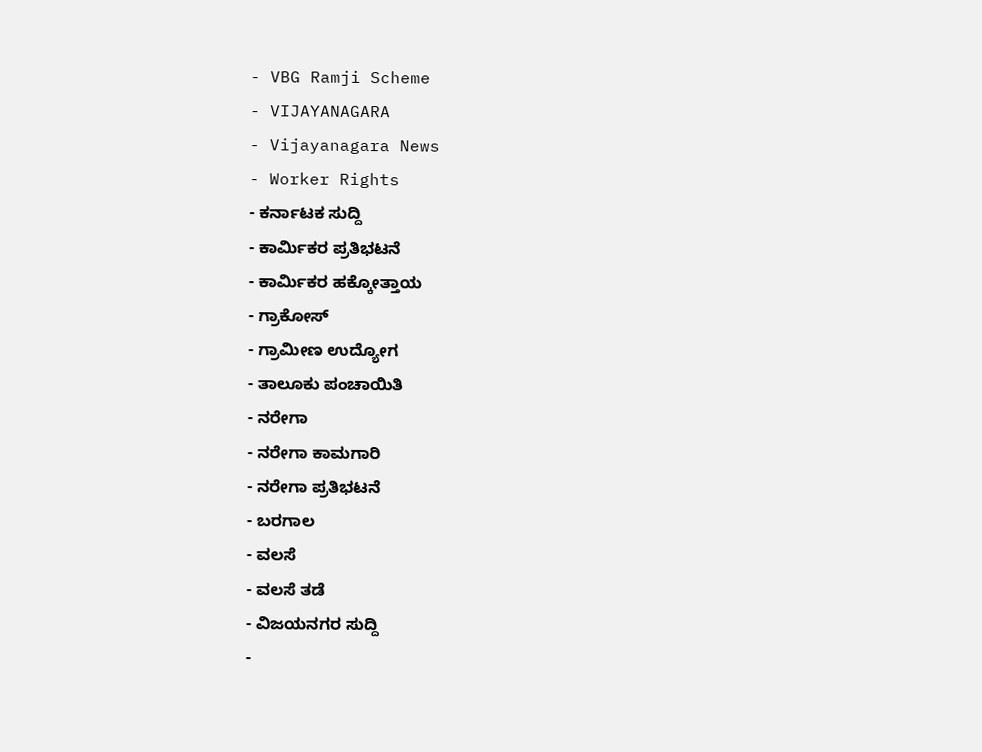- VBG Ramji Scheme
- VIJAYANAGARA
- Vijayanagara News
- Worker Rights
- ಕರ್ನಾಟಕ ಸುದ್ದಿ
- ಕಾರ್ಮಿಕರ ಪ್ರತಿಭಟನೆ
- ಕಾರ್ಮಿಕರ ಹಕ್ಕೋತ್ತಾಯ
- ಗ್ರಾಕೋಸ್
- ಗ್ರಾಮೀಣ ಉದ್ಯೋಗ
- ತಾಲೂಕು ಪಂಚಾಯಿತಿ
- ನರೇಗಾ
- ನರೇಗಾ ಕಾಮಗಾರಿ
- ನರೇಗಾ ಪ್ರತಿಭಟನೆ
- ಬರಗಾಲ
- ವಲಸೆ
- ವಲಸೆ ತಡೆ
- ವಿಜಯನಗರ ಸುದ್ದಿ
-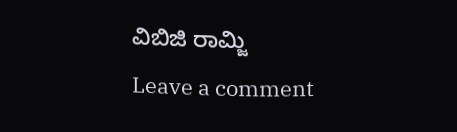ವಿಬಿಜಿ ರಾಮ್ಜಿ
Leave a comment